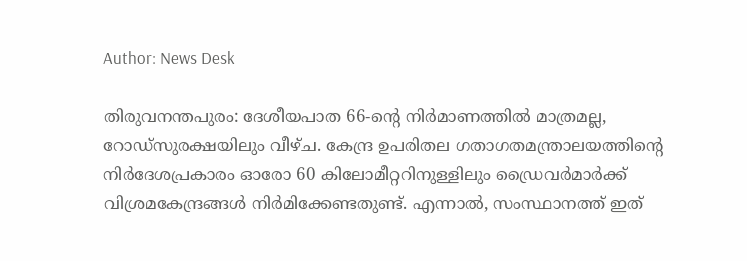Author: News Desk

തിരുവനന്തപുരം: ദേശീയപാത 66-ന്റെ നിർമാണത്തിൽ മാത്രമല്ല, റോഡ്സുരക്ഷയിലും വീഴ്ച. കേന്ദ്ര ഉപരിതല ഗതാഗതമന്ത്രാലയത്തിന്റെ നിർദേശപ്രകാരം ഓരോ 60 കിലോമീറ്ററിനുള്ളിലും ഡ്രൈവർമാർക്ക് വിശ്രമകേന്ദ്രങ്ങൾ നിർമിക്കേണ്ടതുണ്ട്. എന്നാൽ, സംസ്ഥാനത്ത് ഇത്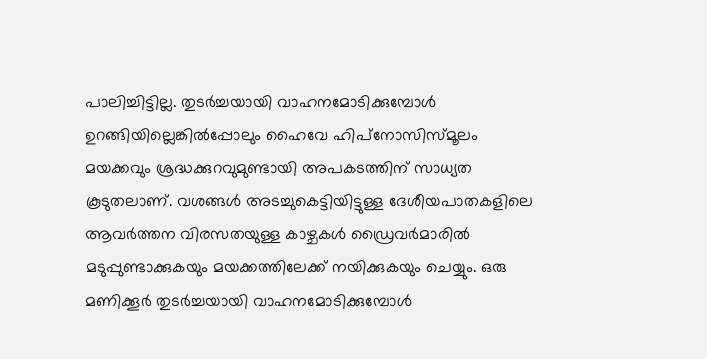പാലിച്ചിട്ടില്ല. തുടർച്ചയായി വാഹനമോടിക്കുമ്പോൾ ഉറങ്ങിയില്ലെങ്കിൽപ്പോലും ഹൈവേ ഹിപ്‌നോസിസ്‌മൂലം മയക്കവും ശ്രദ്ധക്കുറവുമുണ്ടായി അപകടത്തിന് സാധ്യത കൂടുതലാണ്. വശങ്ങൾ അടച്ചുകെട്ടിയിട്ടുള്ള ദേശീയപാതകളിലെ ആവർത്തന വിരസതയുള്ള കാഴ്ചകൾ ഡ്രൈവർമാരിൽ മടുപ്പുണ്ടാക്കുകയും മയക്കത്തിലേക്ക് നയിക്കുകയും ചെയ്യും. ഒരു മണിക്കൂർ തുടർച്ചയായി വാഹനമോടിക്കുമ്പോൾ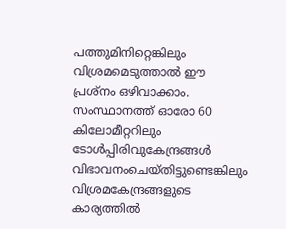പത്തുമിനിറ്റെങ്കിലും വിശ്രമമെടുത്താൽ ഈ പ്രശ്നം ഒഴിവാക്കാം. സംസ്ഥാനത്ത് ഓരോ 60 കിലോമീറ്ററിലും ടോൾപ്പിരിവുകേന്ദ്രങ്ങൾ വിഭാവനംചെയ്തിട്ടുണ്ടെങ്കിലും വിശ്രമകേന്ദ്രങ്ങളുടെ കാര്യത്തിൽ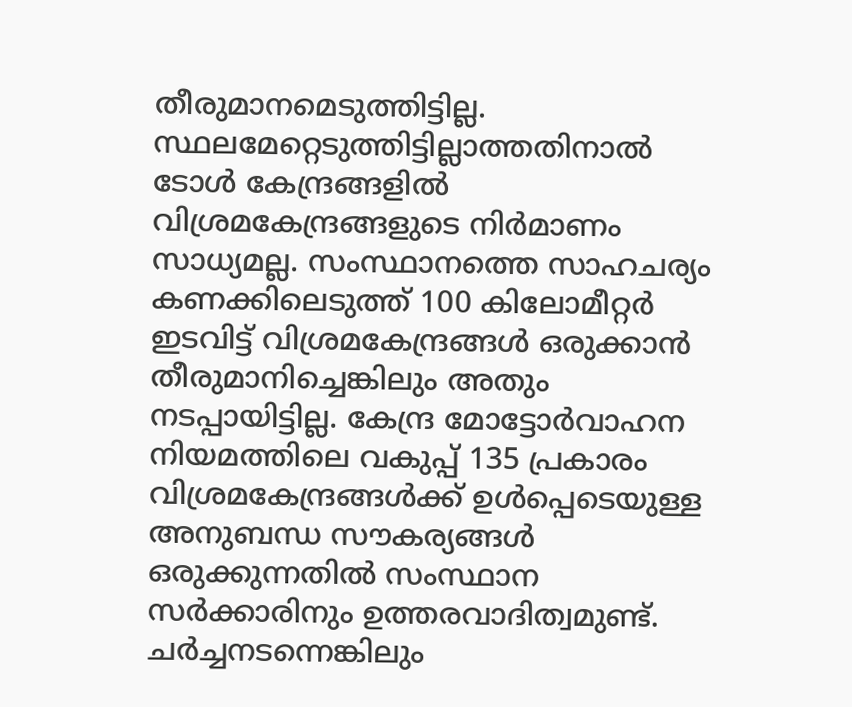തീരുമാനമെടുത്തിട്ടില്ല. സ്ഥലമേറ്റെടുത്തിട്ടില്ലാത്തതിനാൽ ടോൾ കേന്ദ്രങ്ങളിൽ വിശ്രമകേന്ദ്രങ്ങളുടെ നിർമാണം സാധ്യമല്ല. സംസ്ഥാനത്തെ സാഹചര്യം കണക്കിലെടുത്ത് 100 കിലോമീറ്റർ ഇടവിട്ട് വിശ്രമകേന്ദ്രങ്ങൾ ഒരുക്കാൻ തീരുമാനിച്ചെങ്കിലും അതും നടപ്പായിട്ടില്ല. കേന്ദ്ര മോട്ടോർവാഹന നിയമത്തിലെ വകുപ്പ് 135 പ്രകാരം വിശ്രമകേന്ദ്രങ്ങൾക്ക് ഉൾപ്പെടെയുള്ള അനുബന്ധ സൗകര്യങ്ങൾ ഒരുക്കുന്നതിൽ സംസ്ഥാന സർക്കാരിനും ഉത്തരവാദിത്വമുണ്ട്. ചർച്ചനടന്നെങ്കിലും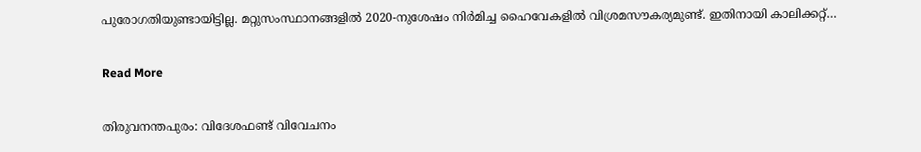പുരോഗതിയുണ്ടായിട്ടില്ല. മറ്റുസംസ്ഥാനങ്ങളിൽ 2020-നുശേഷം നിർമിച്ച ഹൈവേകളിൽ വിശ്രമസൗകര്യമുണ്ട്. ഇതിനായി കാലിക്കറ്റ്…

Read More

തിരുവനന്തപുരം: വിദേശഫണ്ട് വിവേചനം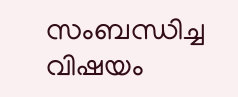സംബന്ധിച്ച വിഷയം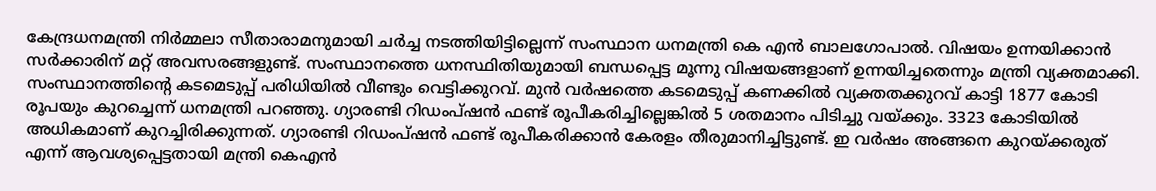കേന്ദ്രധനമന്ത്രി നിർമ്മലാ സീതാരാമനുമായി ചർച്ച നടത്തിയിട്ടില്ലെന്ന് സംസ്ഥാന ധനമന്ത്രി കെ എൻ ബാലഗോപാൽ. വിഷയം ഉന്നയിക്കാൻ സർക്കാരിന് മറ്റ് അവസരങ്ങളുണ്ട്. സംസ്ഥാനത്തെ ധനസ്ഥിതിയുമായി ബന്ധപ്പെട്ട മൂന്നു വിഷയങ്ങളാണ് ഉന്നയിച്ചതെന്നും മന്ത്രി വ്യക്തമാക്കി. സംസ്ഥാനത്തിന്റെ കടമെടുപ്പ് പരിധിയിൽ വീണ്ടും വെട്ടിക്കുറവ്. മുൻ വർഷത്തെ കടമെടുപ്പ് കണക്കിൽ വ്യക്തതക്കുറവ് കാട്ടി 1877 കോടി രൂപയും കുറച്ചെന്ന് ധനമന്ത്രി പറഞ്ഞു. ഗ്യാരണ്ടി റിഡംപ്ഷൻ ഫണ്ട് രൂപീകരിച്ചില്ലെങ്കിൽ 5 ശതമാനം പിടിച്ചു വയ്ക്കും. 3323 കോടിയിൽ അധികമാണ് കുറച്ചിരിക്കുന്നത്. ഗ്യാരണ്ടി റിഡംപ്ഷൻ ഫണ്ട് രൂപീകരിക്കാൻ കേരളം തീരുമാനിച്ചിട്ടുണ്ട്. ഇ വർഷം അങ്ങനെ കുറയ്ക്കരുത് എന്ന്‌ ആവശ്യപ്പെട്ടതായി മന്ത്രി കെഎൻ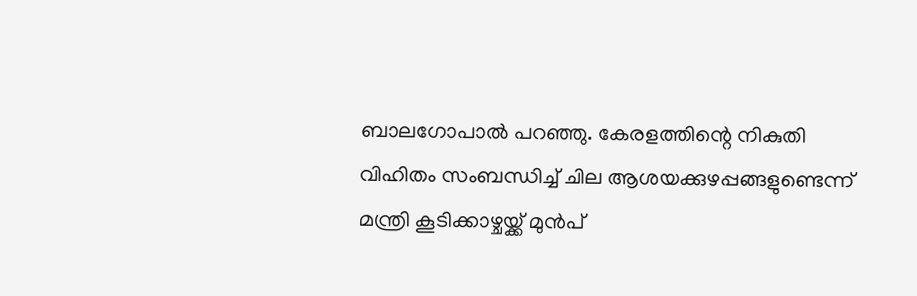ബാലഗോപാൽ പറഞ്ഞു. കേരളത്തിന്റെ നികുതി വിഹിതം സംബന്ധിച്ച് ചില ആശയക്കുഴപ്പങ്ങളുണ്ടെന്ന് മന്ത്രി കൂടിക്കാഴ്ചയ്ക്ക് മുൻപ്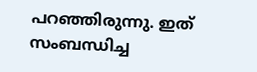പറഞ്ഞിരുന്നു. ഇത് സംബന്ധിച്ച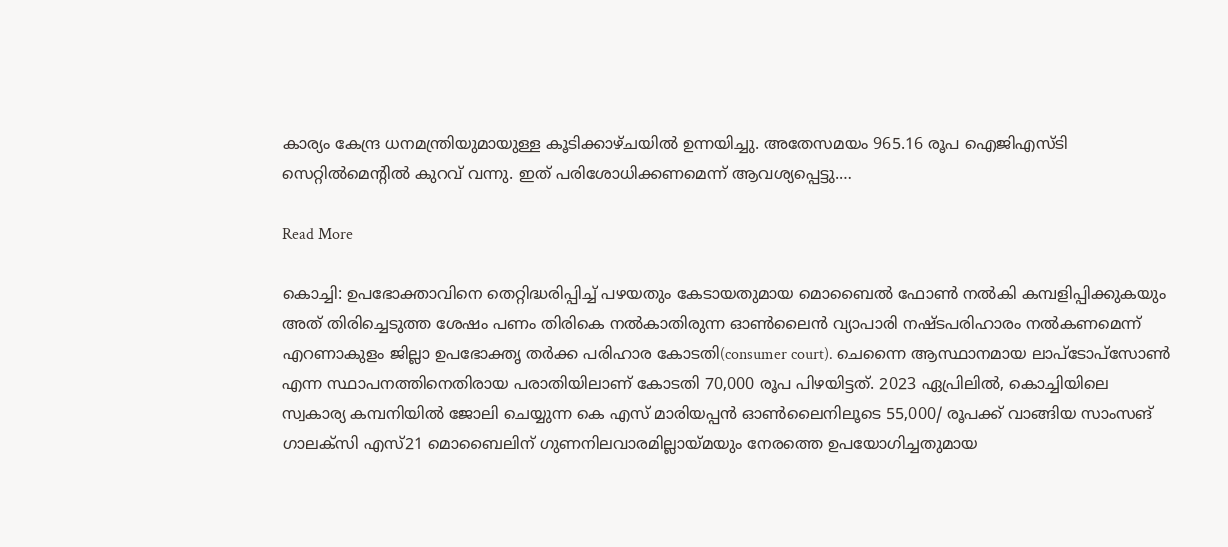കാര്യം കേന്ദ്ര ധനമന്ത്രിയുമായുള്ള കൂടിക്കാഴ്ചയിൽ ഉന്നയിച്ചു. അതേസമയം 965.16 രൂപ ഐജിഎസ്ടി സെറ്റിൽമെന്റിൽ കുറവ് വന്നു. ഇത് പരിശോധിക്കണമെന്ന് ആവശ്യപ്പെട്ടു.…

Read More

കൊച്ചി: ഉപഭോക്താവിനെ തെറ്റിദ്ധരിപ്പിച്ച് പഴയതും കേടായതുമായ മൊബൈല്‍ ഫോണ്‍ നല്‍കി കമ്പളിപ്പിക്കുകയും അത് തിരിച്ചെടുത്ത ശേഷം പണം തിരികെ നല്‍കാതിരുന്ന ഓണ്‍ലൈന്‍ വ്യാപാരി നഷ്ടപരിഹാരം നല്‍കണമെന്ന് എറണാകുളം ജില്ലാ ഉപഭോക്തൃ തര്‍ക്ക പരിഹാര കോടതി(consumer court). ചെന്നൈ ആസ്ഥാനമായ ലാപ്ടോപ്സോണ്‍ എന്ന സ്ഥാപനത്തിനെതിരായ പരാതിയിലാണ് കോടതി 70,000 രൂപ പിഴയിട്ടത്. 2023 ഏപ്രിലില്‍, കൊച്ചിയിലെ സ്വകാര്യ കമ്പനിയില്‍ ജോലി ചെയ്യുന്ന കെ എസ് മാരിയപ്പന്‍ ഓണ്‍ലൈനിലൂടെ 55,000/ രൂപക്ക് വാങ്ങിയ സാംസങ് ഗാലക്‌സി എസ്21 മൊബൈലിന് ഗുണനിലവാരമില്ലായ്മയും നേരത്തെ ഉപയോഗിച്ചതുമായ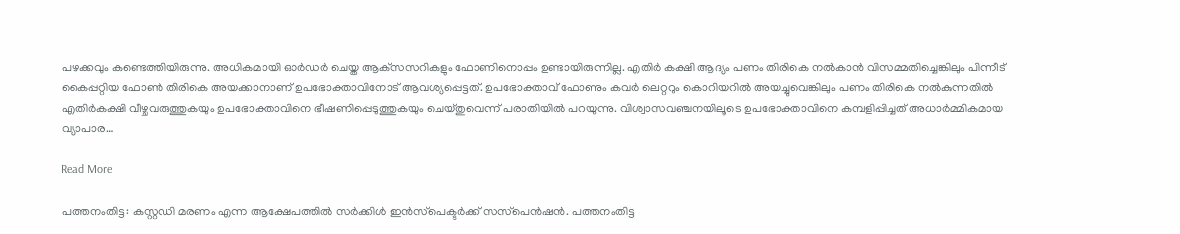പഴക്കവും കണ്ടെത്തിയിരുന്നു. അധികമായി ഓര്‍ഡര്‍ ചെയ്ത ആക്‌സസറികളും ഫോണിനൊപ്പം ഉണ്ടായിരുന്നില്ല. എതിര്‍ കക്ഷി ആദ്യം പണം തിരികെ നല്‍കാന്‍ വിസമ്മതിച്ചെങ്കിലും പിന്നീട് കൈപ്പറ്റിയ ഫോണ്‍ തിരികെ അയക്കാനാണ് ഉപഭോക്താവിനോട് ആവശ്യപ്പെട്ടത്. ഉപഭോക്താവ് ഫോണും കവര്‍ ലെറ്ററും കൊറിയറില്‍ അയച്ചുവെങ്കിലും പണം തിരികെ നല്‍കുന്നതില്‍ എതിര്‍കക്ഷി വീഴ്ചവരുത്തുകയും ഉപഭോക്താവിനെ ഭീഷണിപ്പെടുത്തുകയും ചെയ്തുവെന്ന് പരാതിയില്‍ പറയുന്നു. വിശ്വാസവഞ്ചനയിലൂടെ ഉപഭോക്താവിനെ കമ്പളിപ്പിച്ചത് അധാര്‍മ്മികമായ വ്യാപാര…

Read More

പത്തനംതിട്ട: കസ്റ്റഡി മരണം എന്ന ആക്ഷേപത്തില്‍ സര്‍ക്കിള്‍ ഇന്‍സ്‌പെക്ടര്‍ക്ക് സസ്‌പെന്‍ഷന്‍. പത്തനംതിട്ട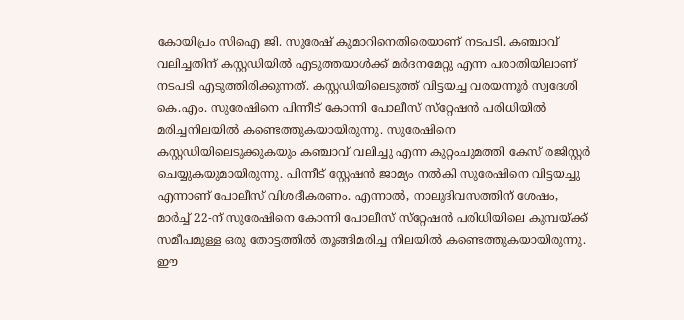കോയിപ്രം സിഐ ജി. സുരേഷ് കുമാറിനെതിരെയാണ് നടപടി. കഞ്ചാവ് വലിച്ചതിന് കസ്റ്റഡിയില്‍ എടുത്തയാള്‍ക്ക് മര്‍ദനമേറ്റു എന്ന പരാതിയിലാണ് നടപടി എടുത്തിരിക്കുന്നത്. കസ്റ്റഡിയിലെടുത്ത് വിട്ടയച്ച വരയന്നൂര്‍ സ്വദേശി കെ.എം. സുരേഷിനെ പിന്നീട് കോന്നി പോലീസ് സ്‌റ്റേഷന്‍ പരിധിയില്‍ മരിച്ചനിലയില്‍ കണ്ടെത്തുകയായിരുന്നു. സുരേഷിനെ കസ്റ്റഡിയിലെടുക്കുകയും കഞ്ചാവ് വലിച്ചു എന്ന കുറ്റംചുമത്തി കേസ് രജിസ്റ്റര്‍ ചെയ്യുകയുമായിരുന്നു. പിന്നീട് സ്റ്റേഷന്‍ ജാമ്യം നല്‍കി സുരേഷിനെ വിട്ടയച്ചു എന്നാണ് പോലീസ് വിശദീകരണം. എന്നാല്‍, നാലുദിവസത്തിന് ശേഷം, മാര്‍ച്ച് 22-ന് സുരേഷിനെ കോന്നി പോലീസ് സ്‌റ്റേഷന്‍ പരിധിയിലെ കുമ്പയ്ക്ക് സമീപമുള്ള ഒരു തോട്ടത്തില്‍ തൂങ്ങിമരിച്ച നിലയില്‍ കണ്ടെത്തുകയായിരുന്നു. ഈ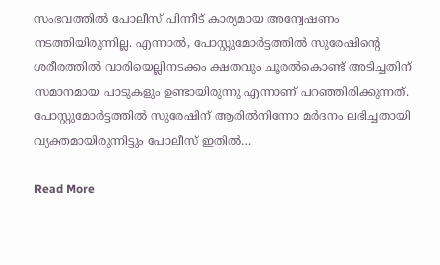സംഭവത്തില്‍ പോലീസ് പിന്നീട് കാര്യമായ അന്വേഷണം നടത്തിയിരുന്നില്ല. എന്നാല്‍, പോസ്റ്റുമോര്‍ട്ടത്തില്‍ സുരേഷിന്റെ ശരീരത്തില്‍ വാരിയെല്ലിനടക്കം ക്ഷതവും ചൂരല്‍കൊണ്ട് അടിച്ചതിന് സമാനമായ പാടുകളും ഉണ്ടായിരുന്നു എന്നാണ് പറഞ്ഞിരിക്കുന്നത്. പോസ്റ്റുമോര്‍ട്ടത്തില്‍ സുരേഷിന് ആരില്‍നിന്നോ മര്‍ദനം ലഭിച്ചതായി വ്യക്തമായിരുന്നിട്ടും പോലീസ് ഇതില്‍…

Read More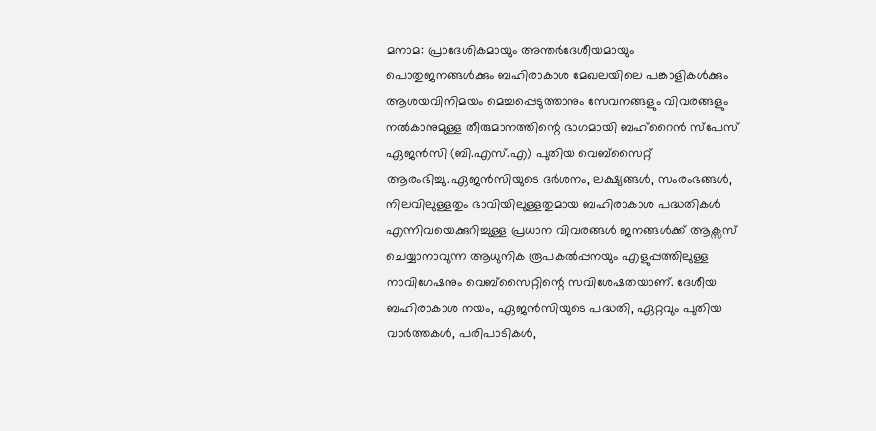മനാമ: പ്രാദേശികമായും അന്തര്‍ദേശീയമായും പൊതുജനങ്ങള്‍ക്കും ബഹിരാകാശ മേഖലയിലെ പങ്കാളികള്‍ക്കും ആശയവിനിമയം മെച്ചപ്പെടുത്താനും സേവനങ്ങളും വിവരങ്ങളും നല്‍കാനുമുള്ള തീരുമാനത്തിന്റെ ഭാഗമായി ബഹ്റൈന്‍ സ്പേസ് ഏജന്‍സി (ബി.എസ്.എ) പുതിയ വെബ്സൈറ്റ് ആരംഭിച്ചു.ഏജന്‍സിയുടെ ദര്‍ശനം, ലക്ഷ്യങ്ങള്‍, സംരംഭങ്ങള്‍, നിലവിലുള്ളതും ഭാവിയിലുള്ളതുമായ ബഹിരാകാശ പദ്ധതികള്‍ എന്നിവയെക്കുറിച്ചുള്ള പ്രധാന വിവരങ്ങള്‍ ജനങ്ങള്‍ക്ക് ആക്സസ് ചെയ്യാനാവുന്ന ആധുനിക രൂപകല്‍പ്പനയും എളുപ്പത്തിലുള്ള നാവിഗേഷനും വെബ്സൈറ്റിന്റെ സവിശേഷതയാണ്. ദേശീയ ബഹിരാകാശ നയം, ഏജന്‍സിയുടെ പദ്ധതി, ഏറ്റവും പുതിയ വാര്‍ത്തകള്‍, പരിപാടികള്‍,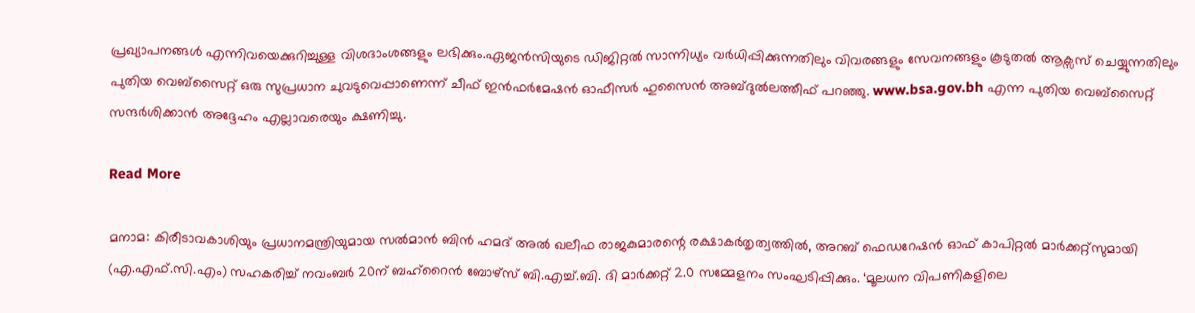പ്രഖ്യാപനങ്ങള്‍ എന്നിവയെക്കുറിച്ചുള്ള വിശദാംശങ്ങളും ലഭിക്കും.ഏജന്‍സിയുടെ ഡിജിറ്റല്‍ സാന്നിധ്യം വര്‍ധിപ്പിക്കുന്നതിലും വിവരങ്ങളും സേവനങ്ങളും കൂടുതല്‍ ആക്സസ് ചെയ്യുന്നതിലും പുതിയ വെബ്സൈറ്റ് ഒരു സുപ്രധാന ചുവടുവെപ്പാണെന്ന് ചീഫ് ഇന്‍ഫര്‍മേഷന്‍ ഓഫീസര്‍ ഹുസൈന്‍ അബ്ദുല്‍ലത്തീഫ് പറഞ്ഞു. www.bsa.gov.bh എന്ന പുതിയ വെബ്സൈറ്റ് സന്ദര്‍ശിക്കാന്‍ അദ്ദേഹം എല്ലാവരെയും ക്ഷണിച്ചു.

Read More

മനാമ: കിരീടാവകാശിയും പ്രധാനമന്ത്രിയുമായ സല്‍മാന്‍ ബിന്‍ ഹമദ് അല്‍ ഖലീഫ രാജകുമാരന്റെ രക്ഷാകര്‍തൃത്വത്തില്‍, അറബ് ഫെഡറേഷന്‍ ഓഫ് കാപിറ്റല്‍ മാര്‍ക്കറ്റ്സുമായി (എ.എഫ്.സി.എം) സഹകരിച്ച് നവംബര്‍ 20ന് ബഹ്റൈന്‍ ബോഴ്സ് ബി.എച്ച്.ബി. ദി മാര്‍ക്കറ്റ് 2.0 സമ്മേളനം സംഘടിപ്പിക്കും. ‘മൂലധന വിപണികളിലെ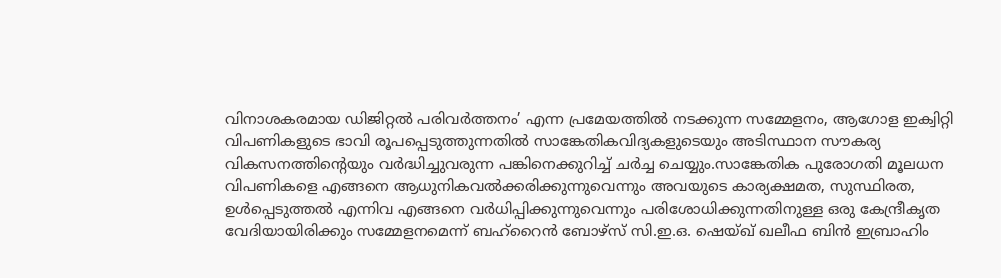വിനാശകരമായ ഡിജിറ്റല്‍ പരിവര്‍ത്തനം’ എന്ന പ്രമേയത്തില്‍ നടക്കുന്ന സമ്മേളനം, ആഗോള ഇക്വിറ്റി വിപണികളുടെ ഭാവി രൂപപ്പെടുത്തുന്നതില്‍ സാങ്കേതികവിദ്യകളുടെയും അടിസ്ഥാന സൗകര്യ വികസനത്തിന്റെയും വര്‍ദ്ധിച്ചുവരുന്ന പങ്കിനെക്കുറിച്ച് ചര്‍ച്ച ചെയ്യും.സാങ്കേതിക പുരോഗതി മൂലധന വിപണികളെ എങ്ങനെ ആധുനികവല്‍ക്കരിക്കുന്നുവെന്നും അവയുടെ കാര്യക്ഷമത, സുസ്ഥിരത, ഉള്‍പ്പെടുത്തല്‍ എന്നിവ എങ്ങനെ വര്‍ധിപ്പിക്കുന്നുവെന്നും പരിശോധിക്കുന്നതിനുള്ള ഒരു കേന്ദ്രീകൃത വേദിയായിരിക്കും സമ്മേളനമെന്ന് ബഹ്റൈന്‍ ബോഴ്സ് സി.ഇ.ഒ. ഷെയ്ഖ് ഖലീഫ ബിന്‍ ഇബ്രാഹിം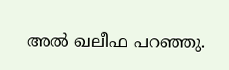അല്‍ ഖലീഫ പറഞ്ഞു.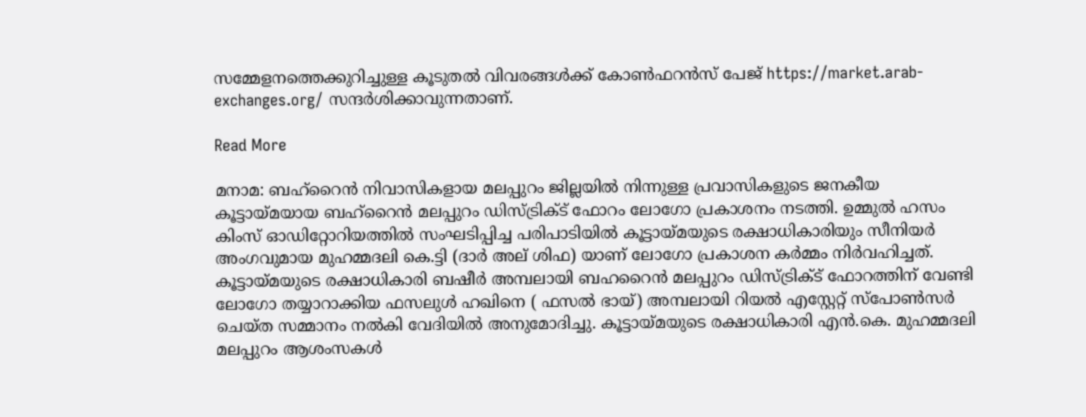സമ്മേളനത്തെക്കുറിച്ചുള്ള കൂടുതല്‍ വിവരങ്ങള്‍ക്ക് കോണ്‍ഫറന്‍സ് പേജ് https://market.arab-exchanges.org/ സന്ദര്‍ശിക്കാവുന്നതാണ്.

Read More

മനാമ: ബഹ്റൈൻ നിവാസികളായ മലപ്പുറം ജില്ലയിൽ നിന്നുള്ള പ്രവാസികളുടെ ജനകീയ കൂട്ടായ്മയായ ബഹ്റൈൻ മലപ്പുറം ഡിസ്ട്രിക്ട് ഫോറം ലോഗോ പ്രകാശനം നടത്തി. ഉമ്മുൽ ഹസം കിംസ് ഓഡിറ്റോറിയത്തിൽ സംഘടിപ്പിച്ച പരിപാടിയിൽ കൂട്ടായ്മയുടെ രക്ഷാധികാരിയും സീനിയർ അംഗവുമായ മുഹമ്മദലി കെ.ട്ടി (ദാർ അല് ശിഫ) യാണ് ലോഗോ പ്രകാശന കർമ്മം നിർവഹിച്ചത്. കൂട്ടായ്മയുടെ രക്ഷാധികാരി ബഷീർ അമ്പലായി ബഹറൈൻ മലപ്പുറം ഡിസ്ട്രിക്ട് ഫോറത്തിന് വേണ്ടി ലോഗോ തയ്യാറാക്കിയ ഫസലുൾ ഹഖിനെ ( ഫസൽ ഭായ്) അമ്പലായി റിയൽ എസ്റ്റേറ്റ് സ്പോൺസർ ചെയ്ത സമ്മാനം നൽകി വേദിയിൽ അനുമോദിച്ചു. കൂട്ടായ്മയുടെ രക്ഷാധികാരി എൻ.കെ. മുഹമ്മദലി മലപ്പുറം ആശംസകൾ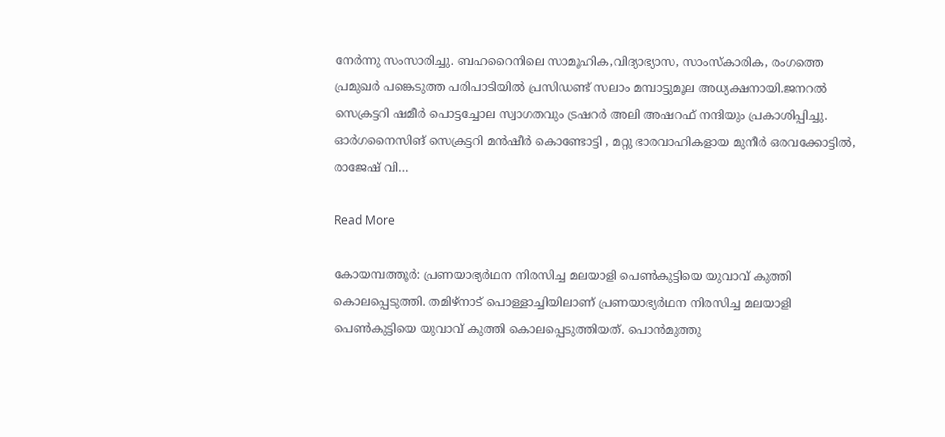നേർന്നു സംസാരിച്ചു. ബഹറൈനിലെ സാമൂഹിക,വിദ്യാഭ്യാസ, സാംസ്കാരിക, രംഗത്തെ പ്രമുഖർ പങ്കെടുത്ത പരിപാടിയിൽ പ്രസിഡണ്ട് സലാം മമ്പാട്ടുമൂല അധ്യക്ഷനായി.ജനറൽ സെക്രട്ടറി ഷമീർ പൊട്ടച്ചോല സ്വാഗതവും ട്രഷറർ അലി അഷറഫ് നന്ദിയും പ്രകാശിപ്പിച്ചു. ഓർഗനൈസിങ് സെക്രട്ടറി മൻഷീർ കൊണ്ടോട്ടി , മറ്റു ഭാരവാഹികളായ മുനീർ ഒരവക്കോട്ടിൽ, രാജേഷ് വി…

Read More

കോയമ്പത്തൂർ: പ്രണയാഭ്യർഥന നിരസിച്ച മലയാളി പെൺകുട്ടിയെ യുവാവ് കുത്തി കൊലപ്പെടുത്തി. തമിഴ്നാട് പൊള്ളാച്ചിയിലാണ് പ്രണയാഭ്യർഥന നിരസിച്ച മലയാളി പെൺകുട്ടിയെ യുവാവ് കുത്തി കൊലപ്പെടുത്തിയത്. പൊൻമുത്തു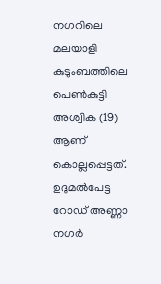നഗറിലെ മലയാളി കുടുംബത്തിലെ പെൺകുട്ടി അശ്വിക (19) ആണ് കൊല്ലപ്പെട്ടത്. ഉദുമൽപേട്ട റോഡ് അണ്ണാ നഗർ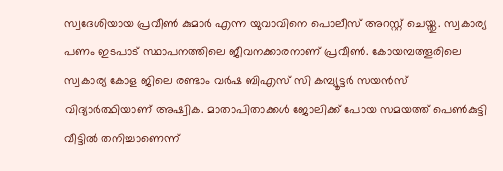സ്വദേശിയായ പ്രവീൺ കുമാർ എന്ന യുവാവിനെ പൊലീസ് അറസ്റ്റ് ചെയ്തു. സ്വകാര്യ പണം ഇടപാട് സ്ഥാപനത്തിലെ ജീവനക്കാരനാണ് പ്രവീൺ. കോയമ്പത്തൂരിലെ സ്വകാര്യ കോള ജിലെ രണ്ടാം വർഷ ബിഎസ് സി കമ്പ്യൂട്ടർ സയൻസ് വിദ്യാർത്ഥിയാണ് അഷ്വിക. മാതാപിതാക്കൾ ജോലിക്ക് പോയ സമയത്ത് പെൺകുട്ടി വീട്ടിൽ തനിച്ചാണെന്ന്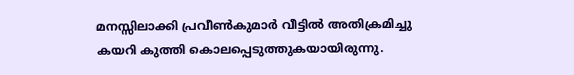മനസ്സിലാക്കി പ്രവീൺകുമാർ വീട്ടിൽ അതിക്രമിച്ചു കയറി കുത്തി കൊലപ്പെടുത്തുകയായിരുന്നു.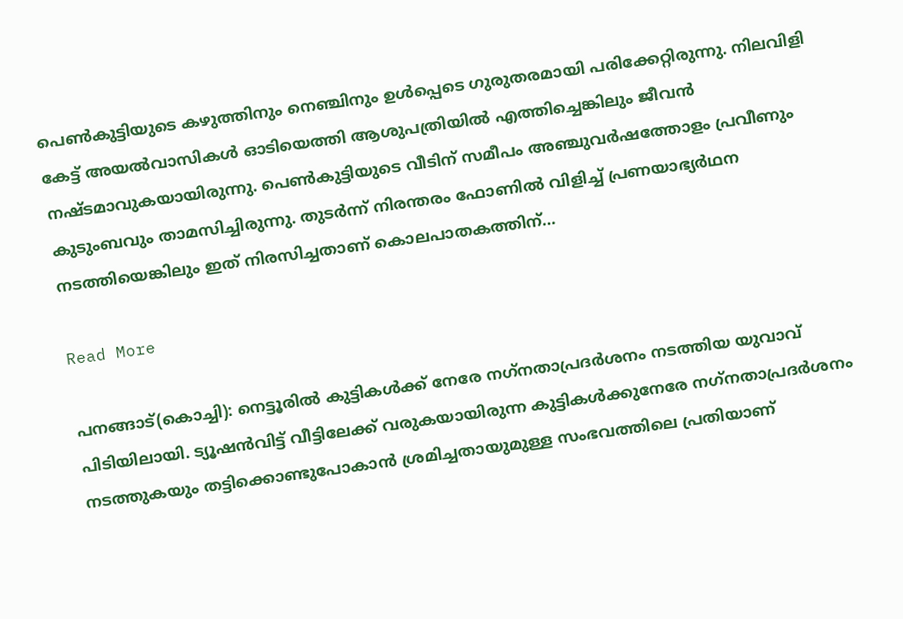പെൺകുട്ടിയുടെ കഴുത്തിനും നെഞ്ചിനും ഉൾപ്പെടെ ഗുരുതരമായി പരിക്കേറ്റിരുന്നു. നിലവിളി കേട്ട് അയൽവാസികൾ ഓടിയെത്തി ആശുപത്രിയിൽ എത്തിച്ചെങ്കിലും ജീവൻ നഷ്ടമാവുകയായിരുന്നു. പെൺകുട്ടിയുടെ വീടിന് സമീപം അഞ്ചുവർഷത്തോളം പ്രവീണും കുടുംബവും താമസിച്ചിരുന്നു. തുടർന്ന് നിരന്തരം ഫോണിൽ വിളിച്ച് പ്രണയാഭ്യർഥന നടത്തിയെങ്കിലും ഇത് നിരസിച്ചതാണ് കൊലപാതകത്തിന്…

Read More

പനങ്ങാട്(കൊച്ചി): നെട്ടൂരില്‍ കുട്ടികള്‍ക്ക് നേരേ നഗ്‌നതാപ്രദര്‍ശനം നടത്തിയ യുവാവ് പിടിയിലായി. ട്യൂഷന്‍വിട്ട് വീട്ടിലേക്ക് വരുകയായിരുന്ന കുട്ടികള്‍ക്കുനേരേ നഗ്‌നതാപ്രദര്‍ശനം നടത്തുകയും തട്ടിക്കൊണ്ടുപോകാന്‍ ശ്രമിച്ചതായുമുള്ള സംഭവത്തിലെ പ്രതിയാണ്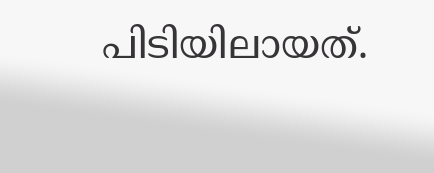പിടിയിലായത്.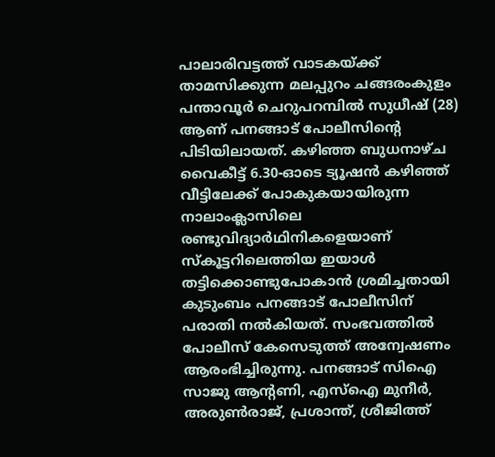പാലാരിവട്ടത്ത് വാടകയ്ക്ക് താമസിക്കുന്ന മലപ്പുറം ചങ്ങരംകുളം പന്താവൂര്‍ ചെറുപറമ്പില്‍ സുധീഷ് (28) ആണ് പനങ്ങാട് പോലീസിന്റെ പിടിയിലായത്. കഴിഞ്ഞ ബുധനാഴ്ച വൈകീട്ട് 6.30-ഓടെ ട്യൂഷന്‍ കഴിഞ്ഞ് വീട്ടിലേക്ക് പോകുകയായിരുന്ന നാലാംക്ലാസിലെ രണ്ടുവിദ്യാര്‍ഥിനികളെയാണ് സ്‌കൂട്ടറിലെത്തിയ ഇയാള്‍ തട്ടിക്കൊണ്ടുപോകാന്‍ ശ്രമിച്ചതായി കുടുംബം പനങ്ങാട് പോലീസിന് പരാതി നല്‍കിയത്. സംഭവത്തില്‍ പോലീസ് കേസെടുത്ത് അന്വേഷണം ആരംഭിച്ചിരുന്നു. പനങ്ങാട് സിഐ സാജു ആന്റണി, എസ്‌ഐ മുനീര്‍, അരുണ്‍രാജ്, പ്രശാന്ത്, ശ്രീജിത്ത്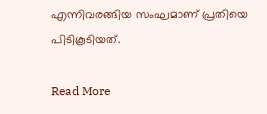എന്നിവരങ്ങിയ സംഘമാണ് പ്രതിയെ പിടികൂടിയത്.

Read More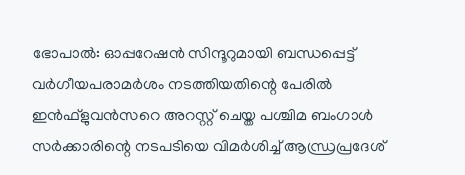ഭോപാല്‍: ഓപ്പറേഷന്‍ സിന്ദൂറുമായി ബന്ധപ്പെട്ട് വര്‍ഗീയപരാമര്‍ശം നടത്തിയതിന്റെ പേരില്‍ ഇന്‍ഫ്‌ളുവന്‍സറെ അറസ്റ്റ് ചെയ്ത പശ്ചിമ ബംഗാള്‍ സര്‍ക്കാരിന്റെ നടപടിയെ വിമർശിച്ച് ആന്ധ്രപ്രദേശ്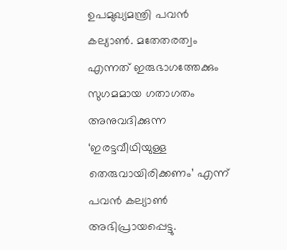ഉപമുഖ്യമന്ത്രി പവന്‍ കല്യാണ്‍. മതേതരത്വം എന്നത് ഇരുഭാഗത്തേക്കും സുഗമമായ ഗതാഗതം അനുവദിക്കുന്ന ‘ഇരട്ടവീഥിയുള്ള തെരുവായിരിക്കണം’ എന്ന് പവന്‍ കല്യാണ്‍ അഭിപ്രായപ്പെട്ടു.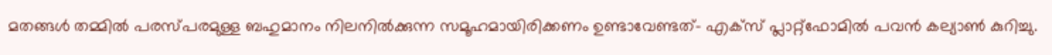മതങ്ങള്‍ തമ്മില്‍ പരസ്പരമുള്ള ബഹുമാനം നിലനില്‍ക്കുന്ന സമൂഹമായിരിക്കണം ഉണ്ടാവേണ്ടത്- എക്‌സ് പ്ലാറ്റ്‌ഫോമിൽ പവന്‍ കല്യാണ്‍ കുറിച്ചു.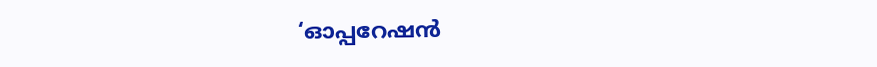‘ഓപ്പറേഷന്‍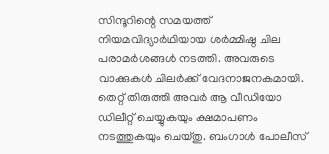സിന്ദൂറിന്റെ സമയത്ത് നിയമവിദ്യാര്‍ഥിയായ ശര്‍മ്മിഷ്ഠ ചില പരാമര്‍ശങ്ങള്‍ നടത്തി. അവരുടെ വാക്കുകള്‍ ചിലര്‍ക്ക് വേദനാജനകമായി. തെറ്റ് തിരുത്തി അവര്‍ ആ വീഡിയോ ഡിലീറ്റ് ചെയ്യുകയും ക്ഷമാപണം നടത്തുകയും ചെയ്തു. ബംഗാള്‍ പോലീസ്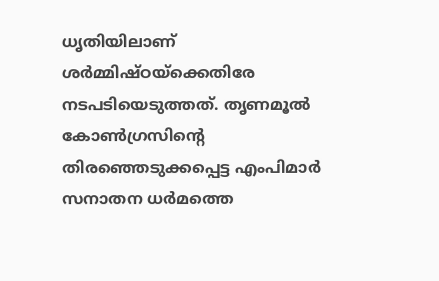ധൃതിയിലാണ് ശര്‍മ്മിഷ്ഠയ്‌ക്കെതിരേ നടപടിയെടുത്തത്. തൃണമൂല്‍ കോണ്‍ഗ്രസിന്റെ തിരഞ്ഞെടുക്കപ്പെട്ട എംപിമാര്‍ സനാതന ധര്‍മത്തെ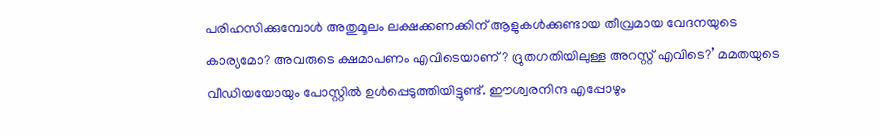പരിഹസിക്കുമ്പോള്‍ അതുമൂലം ലക്ഷക്കണക്കിന് ആളുകള്‍ക്കുണ്ടായ തീവ്രമായ വേദനയുടെ കാര്യമോ? അവരുടെ ക്ഷമാപണം എവിടെയാണ്? ദ്രുതഗതിയിലുള്ള അറസ്റ്റ് എവിടെ?’ മമതയുടെ വീഡിയയോയും പോസ്റ്റില്‍ ഉള്‍പ്പെടുത്തിയിട്ടുണ്ട്. ഈശ്വരനിന്ദ എപ്പോഴും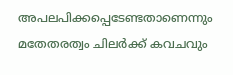അപലപിക്കപ്പെടേണ്ടതാണെന്നും മതേതരത്വം ചിലര്‍ക്ക് കവചവും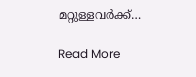മറ്റുള്ളവര്‍ക്ക്…

Read More